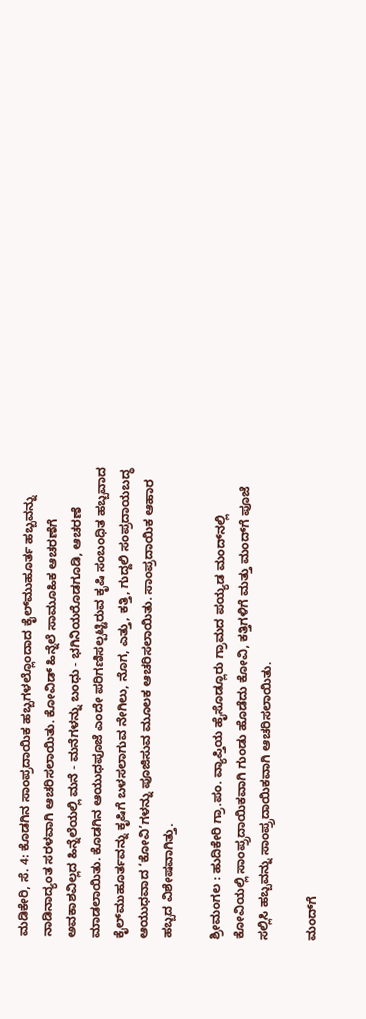ಮಡಿಕೇರಿ, ಸೆ. 4: ಕೊಡಗಿನ ಸಾಂಪ್ರದಾಯಿಕ ಹಬ್ಬಗಳಲ್ಲೊಂದಾದ ಕೈಲ್‍ಮುಹೂರ್ತ ಹಬ್ಬವನ್ನು ನಾಡಿನಾದ್ಯಂತ ಸರಳವಾಗಿ ಆಚರಿಸಲಾಯಿತು. ಕೋವಿಡ್ ಹಿನ್ನೆಲೆ ಸಾಮೂಹಿಕ ಆಚರಣೆಗೆ ಅವಕಾಶವಿಲ್ಲದ ಹಿನ್ನೆಲೆಯಲ್ಲಿ ಮನೆ - ಮನೆಗಳನ್ನು ಬಂಧು - ಭಗಿನಿಯರೊಡಗೂಡಿ, ಆಚರಣೆ ಮಾಡಲಾಯಿತು. ಕೊಡಗಿನ ಆಯುಧಪೂಜೆ ಎಂದೇ ಪರಿಗಣಿಸಲ್ಪಟ್ಟಿರುವ ಕೃಷಿ ಸಂಬಂಧಿತ ಹಬ್ಬವಾದ ಕೈಲ್‍ಮುಹೂರ್ತವನ್ನು ಕೃಷಿಗೆ ಬಳಸಲಾಗುವ ನೇಗಿಲು, ನೊಗ, ಎತ್ತು, ಕತ್ತಿ, ಗುದ್ದಲಿ ಸಂಪ್ರದಾಯಬದ್ಧ ಆಯುಧವಾದ ‘ಕೋವಿ’ಗಳನ್ನು ಪೂಜಿಸುವ ಮೂಲಕ ಆಚರಿಸಲಾಯಿತು. ಸಾಂಪ್ರದಾಯಿಕ ಆಹಾರ ಹಬ್ಬದ ವಿಶೇಷವಾಗಿತ್ತು.

ಶ್ರೀಮಂಗಲ : ಹುದಿಕೇರಿ ಗ್ರಾ.ಪಂ. ವ್ಯಾಪ್ತಿಯ ಹೈಸೊಡ್ಲೂರು ಗ್ರಾಮದ ಪಯ್ಯಡ ಮಂದ್‍ನಲ್ಲಿ ಕೋವಿಯಲ್ಲಿ ಸಾಂಪ್ರ್ರದಾಯಿಕವಾಗಿ ಗುಂಡು ಹೊಡೆದು ಕೋವಿ, ಕತ್ತಿಗಳಿಗೆ ಮತ್ತು ಮಂದ್‍ಗೆ ಪೂಜೆ ಸಲ್ಲಿಸಿ ಹಬ್ಬವನ್ನು ಸಾಂಪ್ರ್ರದಾಯಿಕವಾಗಿ ಆಚರಿಸಲಾಯಿತು.

ಮಂದ್‍ಗೆ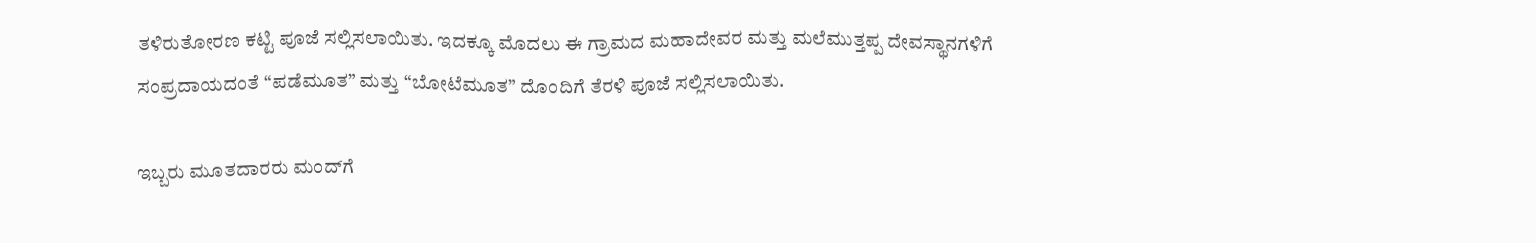ತಳಿರುತೋರಣ ಕಟ್ಟಿ ಪೂಜೆ ಸಲ್ಲಿಸಲಾಯಿತು. ಇದಕ್ಕೂ ಮೊದಲು ಈ ಗ್ರಾಮದ ಮಹಾದೇವರ ಮತ್ತು ಮಲೆಮುತ್ತಪ್ಪ ದೇವಸ್ಥಾನಗಳಿಗೆ ಸಂಪ್ರದಾಯದಂತೆ “ಪಡೆಮೂತ” ಮತ್ತು “ಬೋಟೆಮೂತ” ದೊಂದಿಗೆ ತೆರಳಿ ಪೂಜೆ ಸಲ್ಲಿಸಲಾಯಿತು.

ಇಬ್ಬರು ಮೂತದಾರರು ಮಂದ್‍ಗೆ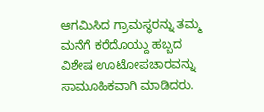ಆಗಮಿಸಿದ ಗ್ರಾಮಸ್ಥರನ್ನು ತಮ್ಮ ಮನೆಗೆ ಕರೆದೊಯ್ದು ಹಬ್ಬದ ವಿಶೇಷ ಊಟೋಪಚಾರವನ್ನು ಸಾಮೂಹಿಕವಾಗಿ ಮಾಡಿದರು.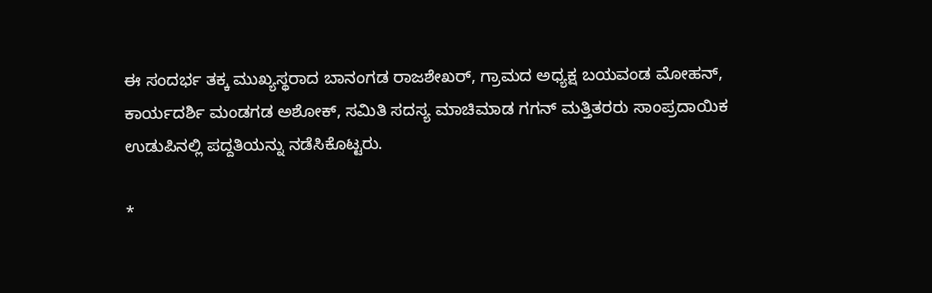ಈ ಸಂದರ್ಭ ತಕ್ಕ ಮುಖ್ಯಸ್ಥರಾದ ಬಾನಂಗಡ ರಾಜಶೇಖರ್, ಗ್ರಾಮದ ಅಧ್ಯಕ್ಷ ಬಯವಂಡ ಮೋಹನ್, ಕಾರ್ಯದರ್ಶಿ ಮಂಡಗಡ ಅಶೋಕ್, ಸಮಿತಿ ಸದಸ್ಯ ಮಾಚಿಮಾಡ ಗಗನ್ ಮತ್ತಿತರರು ಸಾಂಪ್ರದಾಯಿಕ ಉಡುಪಿನಲ್ಲಿ ಪದ್ದತಿಯನ್ನು ನಡೆಸಿಕೊಟ್ಟರು.

*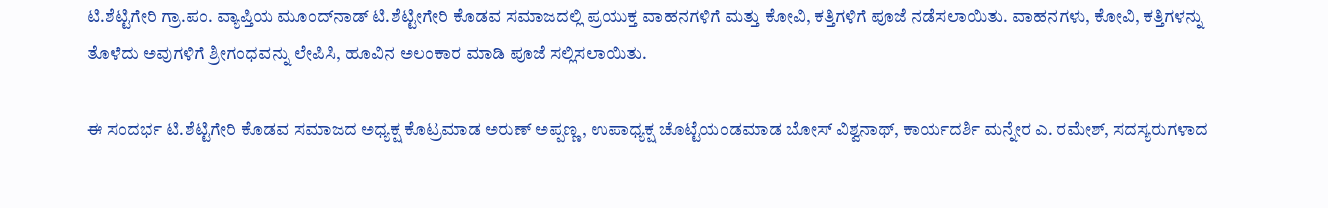ಟಿ.ಶೆಟ್ಟಿಗೇರಿ ಗ್ರಾ.ಪಂ. ವ್ಯಾಪ್ತಿಯ ಮೂಂದ್‍ನಾಡ್ ಟಿ.ಶೆಟ್ಟೀಗೇರಿ ಕೊಡವ ಸಮಾಜದಲ್ಲಿ ಪ್ರಯುಕ್ತ ವಾಹನಗಳಿಗೆ ಮತ್ತು ಕೋವಿ, ಕತ್ತಿಗಳಿಗೆ ಪೂಜೆ ನಡೆಸಲಾಯಿತು. ವಾಹನಗಳು, ಕೋವಿ, ಕತ್ತಿಗಳನ್ನು ತೊಳೆದು ಅವುಗಳಿಗೆ ಶ್ರೀಗಂಧವನ್ನು ಲೇಪಿಸಿ, ಹೂವಿನ ಅಲಂಕಾರ ಮಾಡಿ ಪೂಜೆ ಸಲ್ಲಿಸಲಾಯಿತು.

ಈ ಸಂದರ್ಭ ಟಿ.ಶೆಟ್ಟಿಗೇರಿ ಕೊಡವ ಸಮಾಜದ ಅಧ್ಯಕ್ಷ ಕೊಟ್ರಮಾಡ ಅರುಣ್ ಅಪ್ಪಣ್ಣ, ಉಪಾಧ್ಯಕ್ಷ ಚೊಟ್ಟೆಯಂಡಮಾಡ ಬೋಸ್ ವಿಶ್ವನಾಥ್, ಕಾರ್ಯದರ್ಶಿ ಮನ್ನೇರ ಎ. ರಮೇಶ್, ಸದಸ್ಯರುಗಳಾದ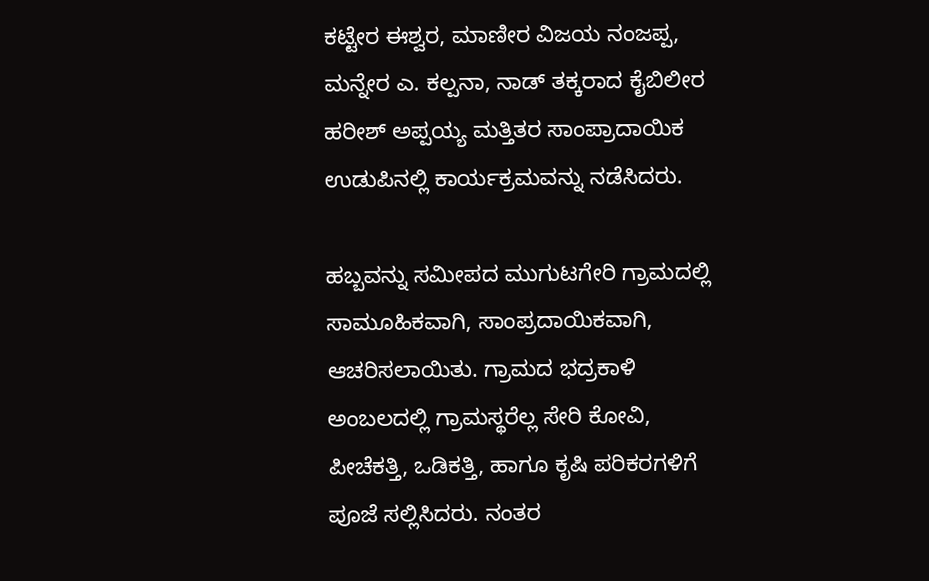ಕಟ್ಟೇರ ಈಶ್ವರ, ಮಾಣೀರ ವಿಜಯ ನಂಜಪ್ಪ, ಮನ್ನೇರ ಎ. ಕಲ್ಪನಾ, ನಾಡ್ ತಕ್ಕರಾದ ಕೈಬಿಲೀರ ಹರೀಶ್ ಅಪ್ಪಯ್ಯ ಮತ್ತಿತರ ಸಾಂಪ್ರಾದಾಯಿಕ ಉಡುಪಿನಲ್ಲಿ ಕಾರ್ಯಕ್ರಮವನ್ನು ನಡೆಸಿದರು.

ಹಬ್ಬವನ್ನು ಸಮೀಪದ ಮುಗುಟಗೇರಿ ಗ್ರಾಮದಲ್ಲಿ ಸಾಮೂಹಿಕವಾಗಿ, ಸಾಂಪ್ರದಾಯಿಕವಾಗಿ, ಆಚರಿಸಲಾಯಿತು. ಗ್ರಾಮದ ಭದ್ರಕಾಳಿ ಅಂಬಲದಲ್ಲಿ ಗ್ರಾಮಸ್ಥರೆಲ್ಲ ಸೇರಿ ಕೋವಿ, ಪೀಚೆಕತ್ತಿ, ಒಡಿಕತ್ತಿ, ಹಾಗೂ ಕೃಷಿ ಪರಿಕರಗಳಿಗೆ ಪೂಜೆ ಸಲ್ಲಿಸಿದರು. ನಂತರ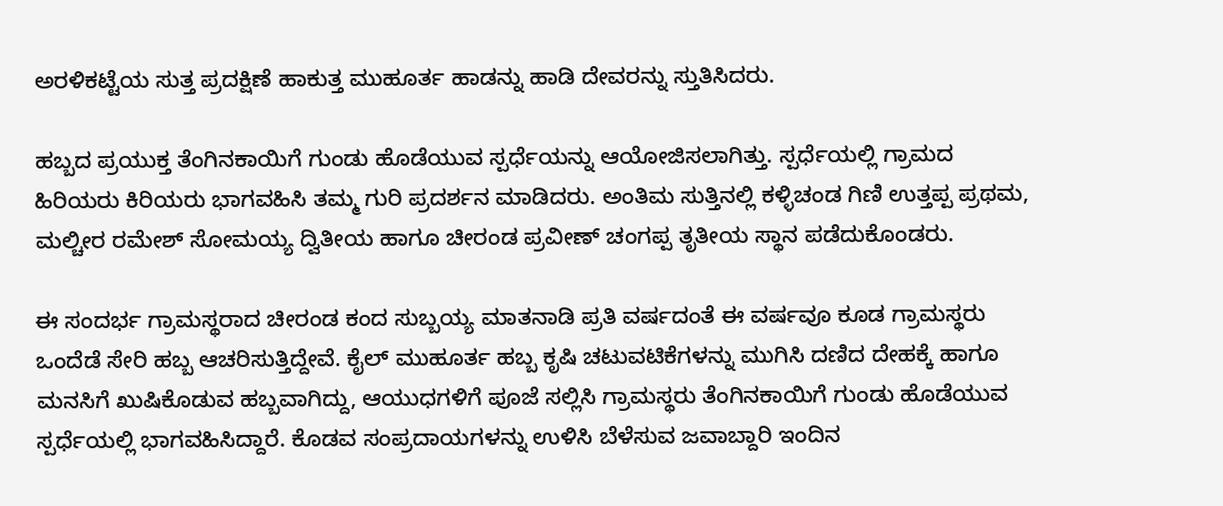ಅರಳಿಕಟ್ಟೆಯ ಸುತ್ತ ಪ್ರದಕ್ಷಿಣೆ ಹಾಕುತ್ತ ಮುಹೂರ್ತ ಹಾಡನ್ನು ಹಾಡಿ ದೇವರನ್ನು ಸ್ತುತಿಸಿದರು.

ಹಬ್ಬದ ಪ್ರಯುಕ್ತ ತೆಂಗಿನಕಾಯಿಗೆ ಗುಂಡು ಹೊಡೆಯುವ ಸ್ಪರ್ಧೆಯನ್ನು ಆಯೋಜಿಸಲಾಗಿತ್ತು. ಸ್ಪರ್ಧೆಯಲ್ಲಿ ಗ್ರಾಮದ ಹಿರಿಯರು ಕಿರಿಯರು ಭಾಗವಹಿಸಿ ತಮ್ಮ ಗುರಿ ಪ್ರದರ್ಶನ ಮಾಡಿದರು. ಅಂತಿಮ ಸುತ್ತಿನಲ್ಲಿ ಕಳ್ಳಿಚಂಡ ಗಿಣಿ ಉತ್ತಪ್ಪ ಪ್ರಥಮ, ಮಲ್ಚೀರ ರಮೇಶ್ ಸೋಮಯ್ಯ ದ್ವಿತೀಯ ಹಾಗೂ ಚೀರಂಡ ಪ್ರವೀಣ್ ಚಂಗಪ್ಪ ತೃತೀಯ ಸ್ಥಾನ ಪಡೆದುಕೊಂಡರು.

ಈ ಸಂದರ್ಭ ಗ್ರಾಮಸ್ಥರಾದ ಚೀರಂಡ ಕಂದ ಸುಬ್ಬಯ್ಯ ಮಾತನಾಡಿ ಪ್ರತಿ ವರ್ಷದಂತೆ ಈ ವರ್ಷವೂ ಕೂಡ ಗ್ರಾಮಸ್ಥರು ಒಂದೆಡೆ ಸೇರಿ ಹಬ್ಬ ಆಚರಿಸುತ್ತಿದ್ದೇವೆ. ಕೈಲ್ ಮುಹೂರ್ತ ಹಬ್ಬ ಕೃಷಿ ಚಟುವಟಿಕೆಗಳನ್ನು ಮುಗಿಸಿ ದಣಿದ ದೇಹಕ್ಕೆ ಹಾಗೂ ಮನಸಿಗೆ ಖುಷಿಕೊಡುವ ಹಬ್ಬವಾಗಿದ್ದು, ಆಯುಧಗಳಿಗೆ ಪೂಜೆ ಸಲ್ಲಿಸಿ ಗ್ರಾಮಸ್ಥರು ತೆಂಗಿನಕಾಯಿಗೆ ಗುಂಡು ಹೊಡೆಯುವ ಸ್ಪರ್ಧೆಯಲ್ಲಿ ಭಾಗವಹಿಸಿದ್ದಾರೆ. ಕೊಡವ ಸಂಪ್ರದಾಯಗಳನ್ನು ಉಳಿಸಿ ಬೆಳೆಸುವ ಜವಾಬ್ದಾರಿ ಇಂದಿನ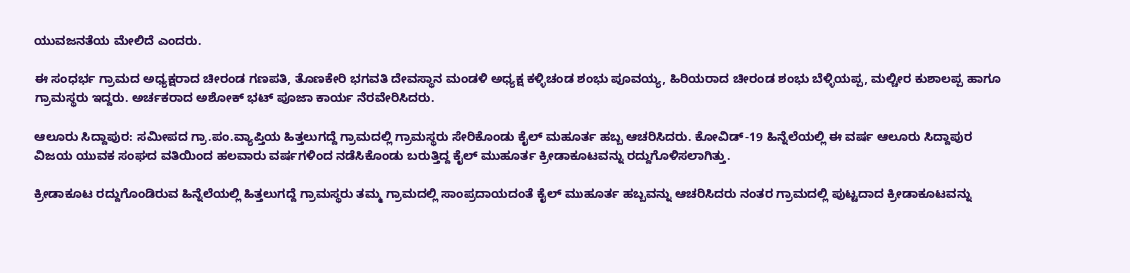ಯುವಜನತೆಯ ಮೇಲಿದೆ ಎಂದರು.

ಈ ಸಂಧರ್ಭ ಗ್ರಾಮದ ಅಧ್ಯಕ್ಷರಾದ ಚೀರಂಡ ಗಣಪತಿ, ತೊಣಕೇರಿ ಭಗವತಿ ದೇವಸ್ಥಾನ ಮಂಡಳಿ ಅಧ್ಯಕ್ಷ ಕಳ್ಳಿಚಂಡ ಶಂಭು ಪೂವಯ್ಯ, ಹಿರಿಯರಾದ ಚೀರಂಡ ಶಂಭು ಬೆಳ್ಳಿಯಪ್ಪ, ಮಲ್ಚೀರ ಕುಶಾಲಪ್ಪ ಹಾಗೂ ಗ್ರಾಮಸ್ಥರು ಇದ್ದರು. ಅರ್ಚಕರಾದ ಅಶೋಕ್ ಭಟ್ ಪೂಜಾ ಕಾರ್ಯ ನೆರವೇರಿಸಿದರು.

ಆಲೂರು ಸಿದ್ದಾಪುರ: ಸಮೀಪದ ಗ್ರಾ.ಪಂ.ವ್ಯಾಪ್ತಿಯ ಹಿತ್ತಲುಗದ್ದೆ ಗ್ರಾಮದಲ್ಲಿ ಗ್ರಾಮಸ್ಥರು ಸೇರಿಕೊಂಡು ಕೈಲ್ ಮಹೂರ್ತ ಹಬ್ಬ ಆಚರಿಸಿದರು. ಕೋವಿಡ್-19 ಹಿನ್ನೆಲೆಯಲ್ಲಿ ಈ ವರ್ಷ ಆಲೂರು ಸಿದ್ದಾಪುರ ವಿಜಯ ಯುವಕ ಸಂಘದ ವತಿಯಿಂದ ಹಲವಾರು ವರ್ಷಗಳಿಂದ ನಡೆಸಿಕೊಂಡು ಬರುತ್ತಿದ್ದ ಕೈಲ್ ಮುಹೂರ್ತ ಕ್ರೀಡಾಕೂಟವನ್ನು ರದ್ದುಗೊಳಿಸಲಾಗಿತ್ತು.

ಕ್ರೀಡಾಕೂಟ ರದ್ದುಗೊಂಡಿರುವ ಹಿನ್ನೆಲೆಯಲ್ಲಿ ಹಿತ್ತಲುಗದ್ದೆ ಗ್ರಾಮಸ್ಥರು ತಮ್ಮ ಗ್ರಾಮದಲ್ಲಿ ಸಾಂಪ್ರದಾಯದಂತೆ ಕೈಲ್ ಮುಹೂರ್ತ ಹಬ್ಬವನ್ನು ಆಚರಿಸಿದರು ನಂತರ ಗ್ರಾಮದಲ್ಲಿ ಪುಟ್ಟದಾದ ಕ್ರೀಡಾಕೂಟವನ್ನು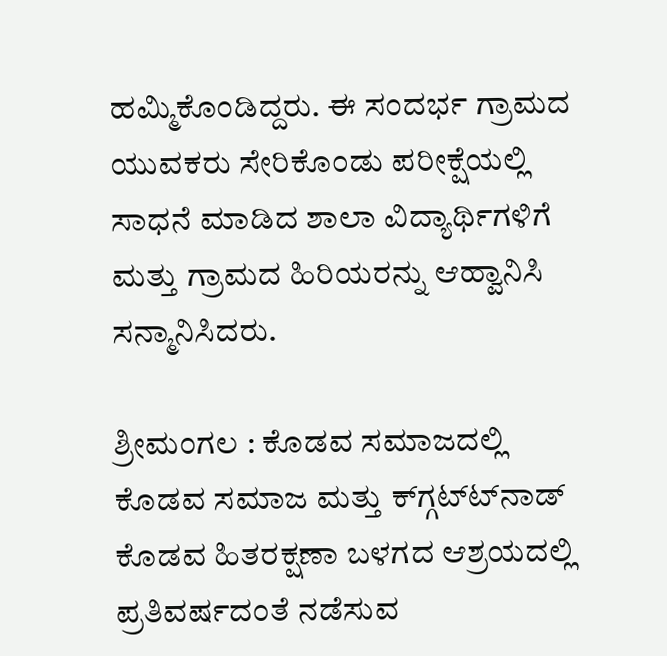ಹಮ್ಮಿಕೊಂಡಿದ್ದರು. ಈ ಸಂದರ್ಭ ಗ್ರಾಮದ ಯುವಕರು ಸೇರಿಕೊಂಡು ಪರೀಕ್ಷೆಯಲ್ಲಿ ಸಾಧನೆ ಮಾಡಿದ ಶಾಲಾ ವಿದ್ಯಾರ್ಥಿಗಳಿಗೆ ಮತ್ತು ಗ್ರಾಮದ ಹಿರಿಯರನ್ನು ಆಹ್ವಾನಿಸಿ ಸನ್ಮಾನಿಸಿದರು.

ಶ್ರೀಮಂಗಲ : ಕೊಡವ ಸಮಾಜದಲ್ಲಿ ಕೊಡವ ಸಮಾಜ ಮತ್ತು ಕ್‍ಗ್ಗಟ್ಟ್‍ನಾಡ್ ಕೊಡವ ಹಿತರಕ್ಷಣಾ ಬಳಗದ ಆಶ್ರಯದಲ್ಲಿ ಪ್ರತಿವರ್ಷದಂತೆ ನಡೆಸುವ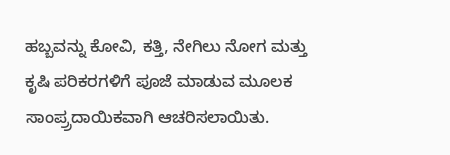ಹಬ್ಬವನ್ನು ಕೋವಿ, ಕತ್ತಿ, ನೇಗಿಲು ನೋಗ ಮತ್ತು ಕೃಷಿ ಪರಿಕರಗಳಿಗೆ ಪೂಜೆ ಮಾಡುವ ಮೂಲಕ ಸಾಂಪ್ರ್ರದಾಯಿಕವಾಗಿ ಆಚರಿಸಲಾಯಿತು.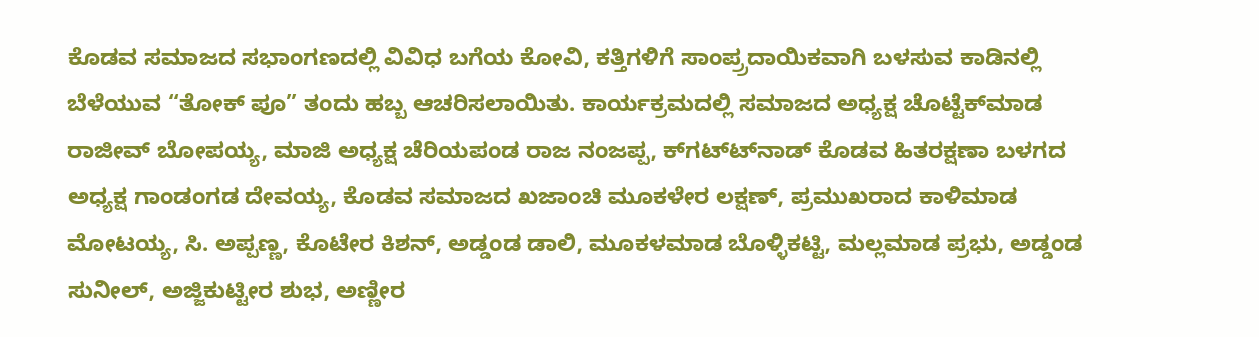ಕೊಡವ ಸಮಾಜದ ಸಭಾಂಗಣದಲ್ಲಿ ವಿವಿಧ ಬಗೆಯ ಕೋವಿ, ಕತ್ತಿಗಳಿಗೆ ಸಾಂಪ್ರ್ರದಾಯಿಕವಾಗಿ ಬಳಸುವ ಕಾಡಿನಲ್ಲಿ ಬೆಳೆಯುವ “ತೋಕ್ ಪೂ” ತಂದು ಹಬ್ಬ ಆಚರಿಸಲಾಯಿತು. ಕಾರ್ಯಕ್ರಮದಲ್ಲಿ ಸಮಾಜದ ಅಧ್ಯಕ್ಷ ಚೊಟ್ಟೆಕ್‍ಮಾಡ ರಾಜೀವ್ ಬೋಪಯ್ಯ, ಮಾಜಿ ಅಧ್ಯಕ್ಷ ಚೆರಿಯಪಂಡ ರಾಜ ನಂಜಪ್ಪ, ಕ್‍ಗಟ್ಟ್‍ನಾಡ್ ಕೊಡವ ಹಿತರಕ್ಷಣಾ ಬಳಗದ ಅಧ್ಯಕ್ಷ ಗಾಂಡಂಗಡ ದೇವಯ್ಯ, ಕೊಡವ ಸಮಾಜದ ಖಜಾಂಚಿ ಮೂಕಳೇರ ಲಕ್ಷಣ್, ಪ್ರಮುಖರಾದ ಕಾಳಿಮಾಡ ಮೋಟಯ್ಯ, ಸಿ. ಅಪ್ಪಣ್ಣ, ಕೊಟೇರ ಕಿಶನ್, ಅಡ್ಡಂಡ ಡಾಲಿ, ಮೂಕಳಮಾಡ ಬೊಳ್ಳಿಕಟ್ಟಿ, ಮಲ್ಲಮಾಡ ಪ್ರಭು, ಅಡ್ಡಂಡ ಸುನೀಲ್, ಅಜ್ಜಿಕುಟ್ಟೀರ ಶುಭ, ಅಣ್ಣೀರ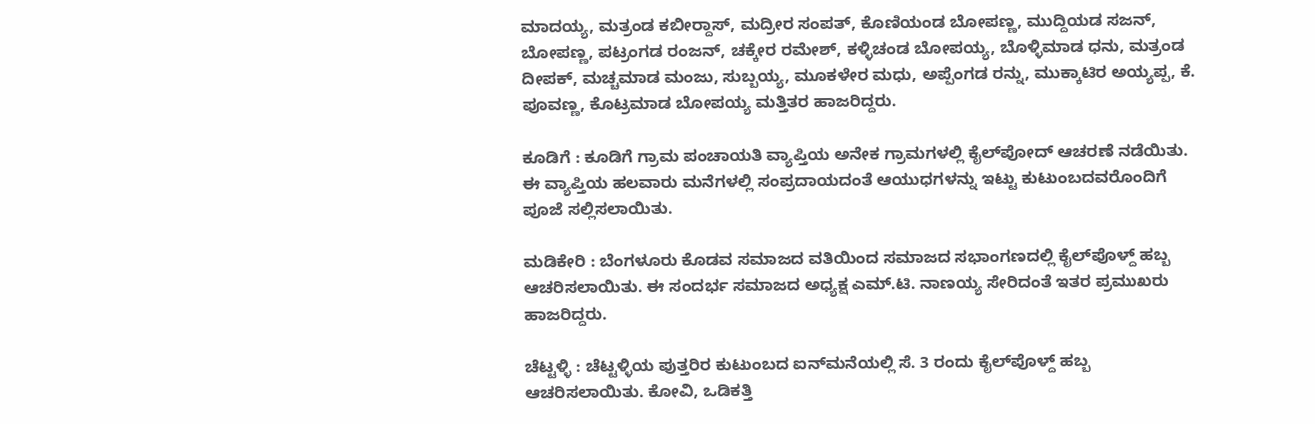ಮಾದಯ್ಯ, ಮತ್ರಂಡ ಕಬೀರ್‍ದಾಸ್, ಮದ್ರೀರ ಸಂಪತ್, ಕೊಣಿಯಂಡ ಬೋಪಣ್ಣ, ಮುದ್ದಿಯಡ ಸಜನ್, ಬೋಪಣ್ಣ, ಪಟ್ರಂಗಡ ರಂಜನ್, ಚಕ್ಕೇರ ರಮೇಶ್, ಕಳ್ಳಿಚಂಡ ಬೋಪಯ್ಯ, ಬೊಳ್ಳಿಮಾಡ ಧನು, ಮತ್ರಂಡ ದೀಪಕ್, ಮಚ್ಚಮಾಡ ಮಂಜು, ಸುಬ್ಬಯ್ಯ, ಮೂಕಳೇರ ಮಧು, ಅಪ್ಪೆಂಗಡ ರನ್ನು, ಮುಕ್ಕಾಟಿರ ಅಯ್ಯಪ್ಪ, ಕೆ. ಪೂವಣ್ಣ, ಕೊಟ್ರಮಾಡ ಬೋಪಯ್ಯ ಮತ್ತಿತರ ಹಾಜರಿದ್ದರು.

ಕೂಡಿಗೆ : ಕೂಡಿಗೆ ಗ್ರಾಮ ಪಂಚಾಯತಿ ವ್ಯಾಪ್ತಿಯ ಅನೇಕ ಗ್ರಾಮಗಳಲ್ಲಿ ಕೈಲ್‍ಪೋದ್ ಆಚರಣೆ ನಡೆಯಿತು. ಈ ವ್ಯಾಪ್ತಿಯ ಹಲವಾರು ಮನೆಗಳಲ್ಲಿ ಸಂಪ್ರದಾಯದಂತೆ ಆಯುಧಗಳನ್ನು ಇಟ್ಟು ಕುಟುಂಬದವರೊಂದಿಗೆ ಪೂಜೆ ಸಲ್ಲಿಸಲಾಯಿತು.

ಮಡಿಕೇರಿ : ಬೆಂಗಳೂರು ಕೊಡವ ಸಮಾಜದ ವತಿಯಿಂದ ಸಮಾಜದ ಸಭಾಂಗಣದಲ್ಲಿ ಕೈಲ್‍ಪೊಳ್ದ್ ಹಬ್ಬ ಆಚರಿಸಲಾಯಿತು. ಈ ಸಂದರ್ಭ ಸಮಾಜದ ಅಧ್ಯಕ್ಷ ಎಮ್.ಟಿ. ನಾಣಯ್ಯ ಸೇರಿದಂತೆ ಇತರ ಪ್ರಮುಖರು ಹಾಜರಿದ್ದರು.

ಚೆಟ್ಟಳ್ಳಿ : ಚೆಟ್ಟಳ್ಳಿಯ ಪುತ್ತರಿರ ಕುಟುಂಬದ ಐನ್‍ಮನೆಯಲ್ಲಿ ಸೆ. 3 ರಂದು ಕೈಲ್‍ಪೊಳ್ದ್ ಹಬ್ಬ ಆಚರಿಸಲಾಯಿತು. ಕೋವಿ, ಒಡಿಕತ್ತಿ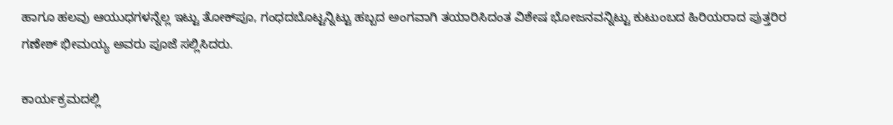ಹಾಗೂ ಹಲವು ಆಯುಧಗಳನ್ನೆಲ್ಲ ಇಟ್ಟು ತೋಕ್‍ಪೂ, ಗಂಧದಬೊಟ್ಟನ್ನಿಟ್ಟು ಹಬ್ಬದ ಅಂಗವಾಗಿ ತಯಾರಿಸಿದಂತ ವಿಶೇಷ ಭೋಜನವನ್ನಿಟ್ಟು ಕುಟುಂಬದ ಹಿರಿಯರಾದ ಪುತ್ತರಿರ ಗಣೇಶ್ ಭೀಮಯ್ಯ ಅವರು ಪೂಜೆ ಸಲ್ಲಿಸಿದರು.

ಕಾರ್ಯಕ್ರಮದಲ್ಲಿ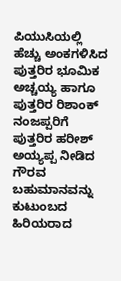ಪಿಯುಸಿಯಲ್ಲಿ ಹೆಚ್ಚು ಅಂಕಗಳಿಸಿದ ಪುತ್ತರಿರ ಭೂಮಿಕ ಅಚ್ಚಯ್ಯ ಹಾಗೂ ಪುತ್ತರಿರ ರಿಶಾಂಕ್ ನಂಜಪ್ಪರಿಗೆ ಪುತ್ತರಿರ ಹರೀಶ್ ಅಯ್ಯಪ್ಪ ನೀಡಿದ ಗೌರವ ಬಹುಮಾನವನ್ನು ಕುಟುಂಬದ ಹಿರಿಯರಾದ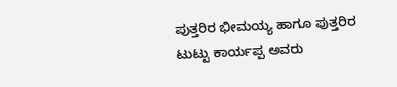ಪುತ್ತರಿರ ಭೀಮಯ್ಯ ಹಾಗೂ ಪುತ್ತರಿರ ಟುಟ್ಟು ಕಾರ್ಯಪ್ಪ ಅವರು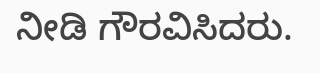ನೀಡಿ ಗೌರವಿಸಿದರು.